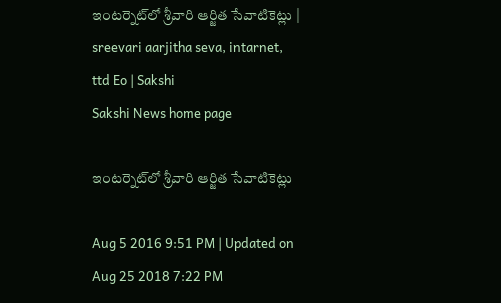ఇంటర్నెట్‌లో శ్రీవారి ఆర్జిత సేవాటికెట్లు | sreevari aarjitha seva, intarnet, ttd Eo | Sakshi
Sakshi News home page

ఇంటర్నెట్‌లో శ్రీవారి ఆర్జిత సేవాటికెట్లు

Aug 5 2016 9:51 PM | Updated on Aug 25 2018 7:22 PM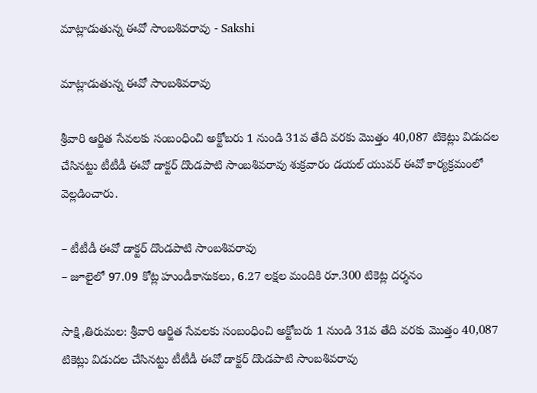మాట్లాడుతున్న ఈవో సాంబశివరావు - Sakshi

మాట్లాడుతున్న ఈవో సాంబశివరావు

శ్రీవారి ఆర్జిత సేవలకు సంబంధించి అక్టోబరు 1 నుండి 31వ తేది వరకు మొత్తం 40,087 టికెట్లు విడుదల చేసినట్టు టీటీడీ ఈవో డాక్టర్‌ దొండపాటి సాంబశివరావు శుక్రవారం డయల్‌ యువర్‌ ఈవో కార్యక్రమంలో వెల్లడించారు.

– టీటీడీ ఈవో డాక్టర్‌ దొండపాటి సాంబశివరావు
– జూలైలో 97.09 కోట్ల హుండీకానుకలు, 6.27 లక్షల మందికి రూ.300 టికెట్ల దర్శనం

సాక్షి,తిరుమల: శ్రీవారి ఆర్జిత సేవలకు సంబంధించి అక్టోబరు 1 నుండి 31వ తేది వరకు మొత్తం 40,087 టికెట్లు విడుదల చేసినట్టు టీటీడీ ఈవో డాక్టర్‌ దొండపాటి సాంబశివరావు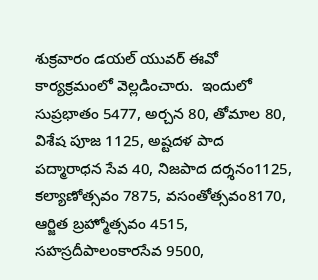శుక్రవారం డయల్‌ యువర్‌ ఈవో కార్యక్రమంలో వెల్లడించారు.  ఇందులో  సుప్రభాతం 5477, అర్చన 80, తోమాల 80, విశేష పూజ 1125, అష్టదళ పాద పద్మారాధన సేవ 40, నిజపాద దర్శనం1125, కల్యాణోత్సవం 7875, వసంతోత్సవం8170, ఆర్జిత బ్రహ్మోత్సవం 4515, సహస్రదీపాలంకారసేవ 9500,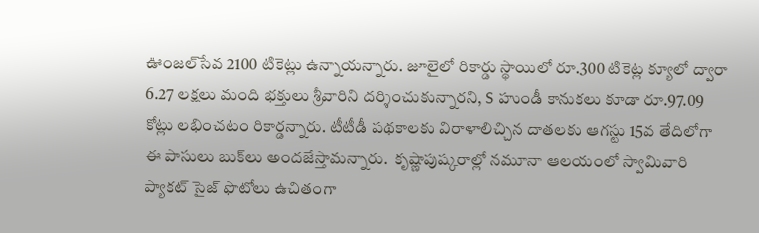ఊంజల్‌సేవ 2100 టికెట్లు ఉన్నాయన్నారు. జూలైలో రికార్డు స్థాయిలో రూ.300 టికెట్ల క్యూలో ద్వారా 6.27 లక్షలు మంది భక్తులు శ్రీవారిని దర్శించుకున్నారని, S హుండీ కానుకలు కూడా రూ.97.09 కోట్లు లభించటం రికార్డన్నారు. టీటీడీ పథకాలకు విరాళాలిచ్చిన దాతలకు ఆగస్టు 15వ తేదిలోగా ఈ పాసులు బుక్‌లు అందజేస్తామన్నారు.  కృష్ణాపుష్కరాల్లో నమూనా ఆలయంలో స్వామివారి ప్యాకట్‌ సైజ్‌ ఫొటోలు ఉచితంగా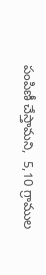పంపిణీ చేస్తామని,  5,10 గ్రాముల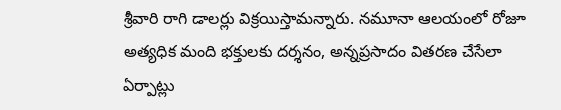శ్రీవారి రాగి డాలర్లు విక్రయిస్తామన్నారు. నమూనా ఆలయంలో రోజూ అత్యధిక మంది భక్తులకు దర్శనం, అన్నప్రసాదం వితరణ చేసేలా ఏర్పాట్లు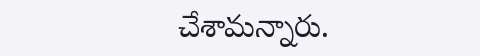చేశామన్నారు.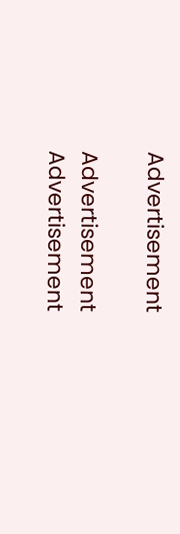Advertisement

Advertisement
Advertisement